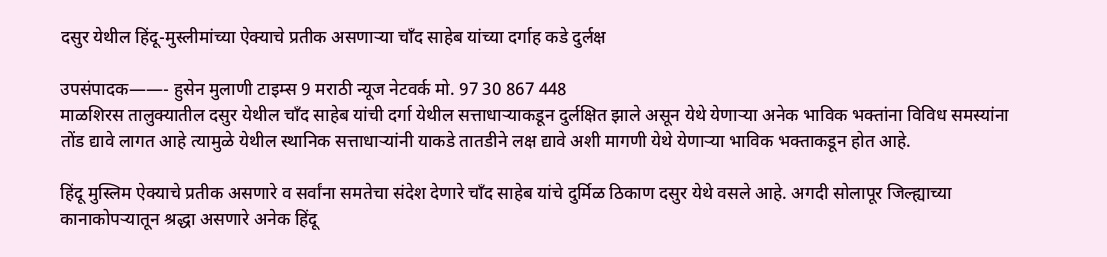दसुर येथील हिंदू-मुस्लीमांच्या ऐक्याचे प्रतीक असणाऱ्या चाँद साहेब यांच्या दर्गाह कडे दुर्लक्ष

उपसंपादक——- हुसेन मुलाणी टाइम्स 9 मराठी न्यूज नेटवर्क मो. 97 30 867 448
माळशिरस तालुक्यातील दसुर येथील चाँद साहेब यांची दर्गा येथील सत्ताधाऱ्याकडून दुर्लक्षित झाले असून येथे येणाऱ्या अनेक भाविक भक्तांना विविध समस्यांना तोंड द्यावे लागत आहे त्यामुळे येथील स्थानिक सत्ताधाऱ्यांनी याकडे तातडीने लक्ष द्यावे अशी मागणी येथे येणाऱ्या भाविक भक्ताकडून होत आहे.

हिंदू मुस्लिम ऐक्याचे प्रतीक असणारे व सर्वांना समतेचा संदेश देणारे चाँद साहेब यांचे दुर्मिळ ठिकाण दसुर येथे वसले आहे. अगदी सोलापूर जिल्ह्याच्या कानाकोपऱ्यातून श्रद्धा असणारे अनेक हिंदू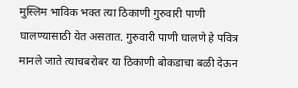मुस्लिम भाविक भक्त त्या ठिकाणी गुरुवारी पाणी घालण्यासाठी येत असतात. गुरुवारी पाणी घालणे हे पवित्र मानले जाते त्याचबरोबर या ठिकाणी बोकडाचा बळी देऊन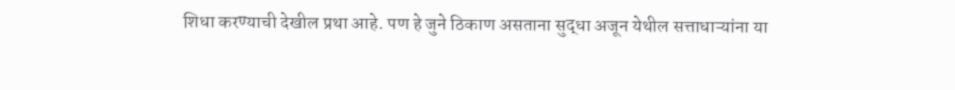शिधा करण्याची देखील प्रथा आहे. पण हे जुने ठिकाण असताना सुद्धा अजून येथील सत्ताधाऱ्यांना या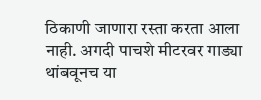ठिकाणी जाणारा रस्ता करता आला नाही. अगदी पाचशे मीटरवर गाड्या थांबवूनच या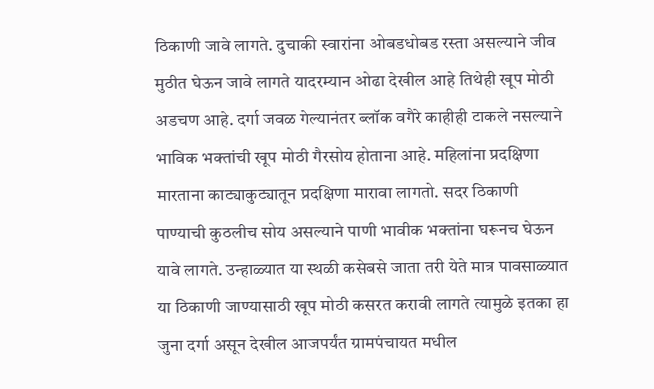ठिकाणी जावे लागते. दुचाकी स्वारांना ओबडधोबड रस्ता असल्याने जीव मुठीत घेऊन जावे लागते यादरम्यान ओढा देखील आहे तिथेही खूप मोठी अडचण आहे. दर्गा जवळ गेल्यानंतर ब्लॉक वगैरे काहीही टाकले नसल्याने भाविक भक्तांची खूप मोठी गैरसोय होताना आहे. महिलांना प्रदक्षिणा मारताना काट्याकुट्यातून प्रदक्षिणा मारावा लागतो. सदर ठिकाणी पाण्याची कुठलीच सोय असल्याने पाणी भावीक भक्तांना घरूनच घेऊन यावे लागते. उन्हाळ्यात या स्थळी कसेबसे जाता तरी येते मात्र पावसाळ्यात या ठिकाणी जाण्यासाठी खूप मोठी कसरत करावी लागते त्यामुळे इतका हा जुना दर्गा असून देखील आजपर्यंत ग्रामपंचायत मधील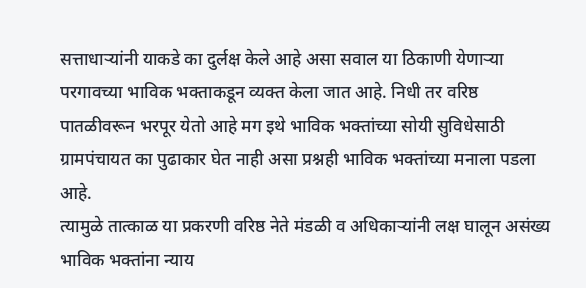सत्ताधाऱ्यांनी याकडे का दुर्लक्ष केले आहे असा सवाल या ठिकाणी येणाऱ्या परगावच्या भाविक भक्ताकडून व्यक्त केला जात आहे. निधी तर वरिष्ठ पातळीवरून भरपूर येतो आहे मग इथे भाविक भक्तांच्या सोयी सुविधेसाठी ग्रामपंचायत का पुढाकार घेत नाही असा प्रश्नही भाविक भक्तांच्या मनाला पडला आहे.
त्यामुळे तात्काळ या प्रकरणी वरिष्ठ नेते मंडळी व अधिकाऱ्यांनी लक्ष घालून असंख्य भाविक भक्तांना न्याय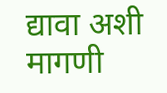द्यावा अशी मागणी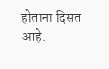होताना दिसत आहे.